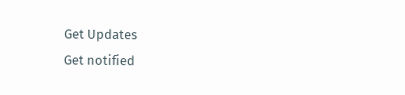Get Updates
Get notified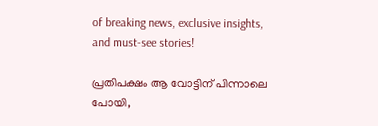of breaking news, exclusive insights, and must-see stories!

പ്രതിപക്ഷം ആ വോട്ടിന് പിന്നാലെ പോയി,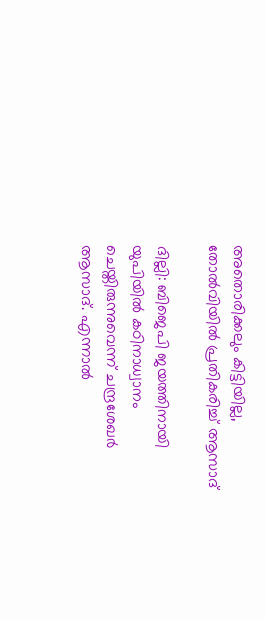അതൊരിക്കലും കിട്ടിയില്ല, തോല്‍വിയില്‍ പ്രതികരിച്ച് ആസാദ്

ദില്ലി: ബിജെപി ജയത്തിനായി യുപിയില്‍ കഠിനാധ്വാനം ചെയ്തിരുന്നുവെന്ന് ചന്ദ്രശേഖര്‍ ആസാദ്. എന്നാല്‍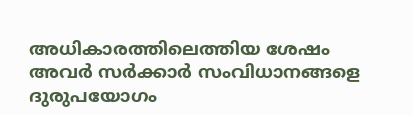അധികാരത്തിലെത്തിയ ശേഷം അവര്‍ സര്‍ക്കാര്‍ സംവിധാനങ്ങളെ ദുരുപയോഗം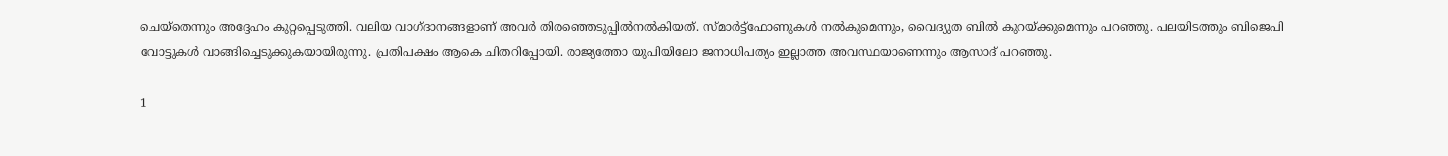ചെയ്‌തെന്നും അദ്ദേഹം കുറ്റപ്പെടുത്തി. വലിയ വാഗ്ദാനങ്ങളാണ് അവര്‍ തിരഞ്ഞെടുപ്പില്‍നല്‍കിയത്. സ്മാര്‍ട്ട്‌ഫോണുകള്‍ നല്‍കുമെന്നും, വൈദ്യുത ബില്‍ കുറയ്ക്കുമെന്നും പറഞ്ഞു. പലയിടത്തും ബിജെപി വോട്ടുകള്‍ വാങ്ങിച്ചെടുക്കുകയായിരുന്നു. പ്രതിപക്ഷം ആകെ ചിതറിപ്പോയി. രാജ്യത്തോ യുപിയിലോ ജനാധിപത്യം ഇല്ലാത്ത അവസ്ഥയാണെന്നും ആസാദ് പറഞ്ഞു.

1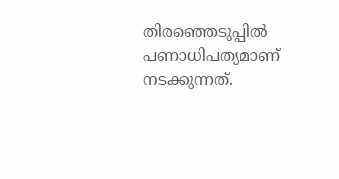തിരഞ്ഞെടുപ്പില്‍ പണാധിപത്യമാണ് നടക്കുന്നത്.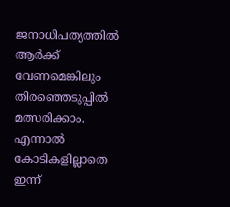ജനാധിപത്യത്തില്‍ ആര്‍ക്ക് വേണമെങ്കിലും തിരഞ്ഞെടുപ്പില്‍ മത്സരിക്കാം. എന്നാല്‍ കോടികളില്ലാതെ ഇന്ന്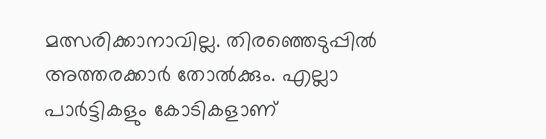മത്സരിക്കാനാവില്ല. തിരഞ്ഞെടുപ്പില്‍ അത്തരക്കാര്‍ തോല്‍ക്കും. എല്ലാ പാര്‍ട്ടികളും കോടികളാണ്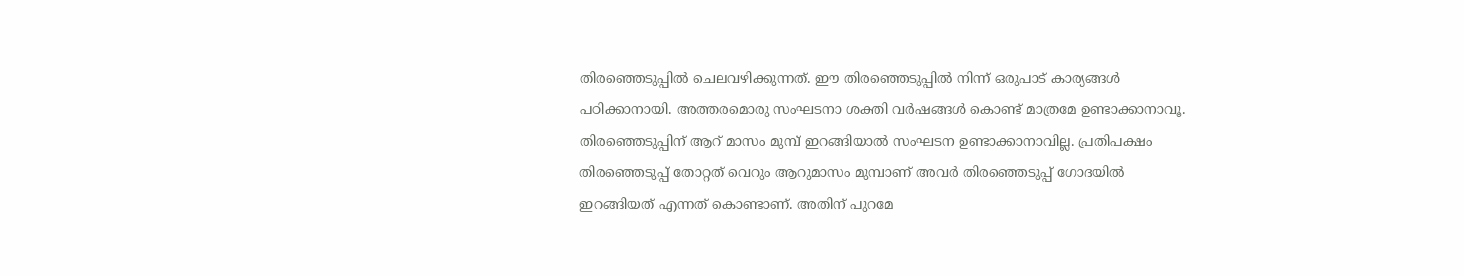തിരഞ്ഞെടുപ്പില്‍ ചെലവഴിക്കുന്നത്. ഈ തിരഞ്ഞെടുപ്പില്‍ നിന്ന് ഒരുപാട് കാര്യങ്ങള്‍ പഠിക്കാനായി. അത്തരമൊരു സംഘടനാ ശക്തി വര്‍ഷങ്ങള്‍ കൊണ്ട് മാത്രമേ ഉണ്ടാക്കാനാവൂ. തിരഞ്ഞെടുപ്പിന് ആറ് മാസം മുമ്പ് ഇറങ്ങിയാല്‍ സംഘടന ഉണ്ടാക്കാനാവില്ല. പ്രതിപക്ഷം തിരഞ്ഞെടുപ്പ് തോറ്റത് വെറും ആറുമാസം മുമ്പാണ് അവര്‍ തിരഞ്ഞെടുപ്പ് ഗോദയില്‍ ഇറങ്ങിയത് എന്നത് കൊണ്ടാണ്. അതിന് പുറമേ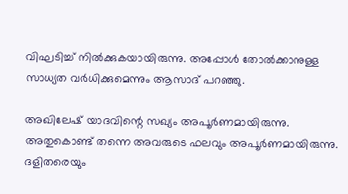വിഘടിച്ച് നില്‍ക്കുകയായിരുന്നു. അപ്പോള്‍ തോല്‍ക്കാനുള്ള സാധ്യത വര്‍ധിക്കുമെന്നും ആസാദ് പറഞ്ഞു.

അഖിലേഷ് യാദവിന്റെ സഖ്യം അപൂര്‍ണമായിരുന്നു. അതുകൊണ്ട് തന്നെ അവരുടെ ഫലവും അപൂര്‍ണമായിരുന്നു. ദളിതരെയും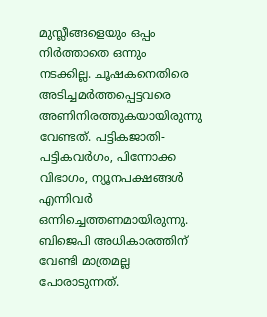മുസ്ലീങ്ങളെയും ഒപ്പം നിര്‍ത്താതെ ഒന്നും നടക്കില്ല. ചൂഷകനെതിരെ അടിച്ചമര്‍ത്തപ്പെട്ടവരെ അണിനിരത്തുകയായിരുന്നു വേണ്ടത്. പട്ടികജാതി-പട്ടികവര്‍ഗം, പിന്നോക്ക വിഭാഗം, ന്യൂനപക്ഷങ്ങള്‍ എന്നിവര്‍ ഒന്നിച്ചെത്തണമായിരുന്നു. ബിജെപി അധികാരത്തിന് വേണ്ടി മാത്രമല്ല പോരാടുന്നത്.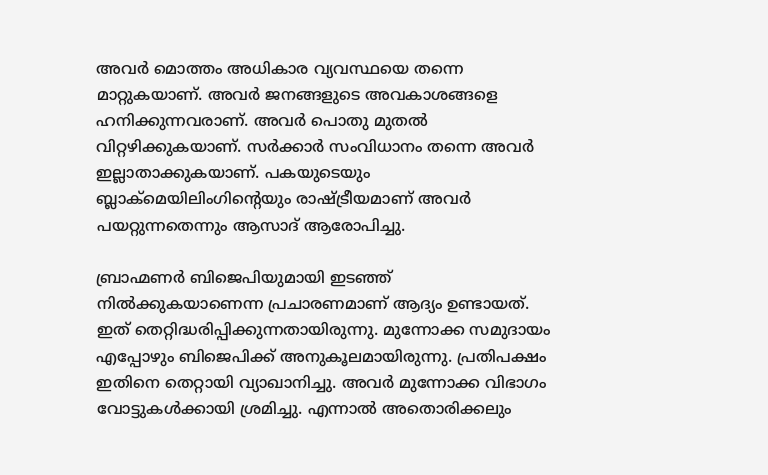അവര്‍ മൊത്തം അധികാര വ്യവസ്ഥയെ തന്നെ മാറ്റുകയാണ്. അവര്‍ ജനങ്ങളുടെ അവകാശങ്ങളെ ഹനിക്കുന്നവരാണ്. അവര്‍ പൊതു മുതല്‍ വിറ്റഴിക്കുകയാണ്. സര്‍ക്കാര്‍ സംവിധാനം തന്നെ അവര്‍ ഇല്ലാതാക്കുകയാണ്. പകയുടെയും ബ്ലാക്‌മെയിലിംഗിന്റെയും രാഷ്ട്രീയമാണ് അവര്‍ പയറ്റുന്നതെന്നും ആസാദ് ആരോപിച്ചു.

ബ്രാഹ്മണര്‍ ബിജെപിയുമായി ഇടഞ്ഞ് നില്‍ക്കുകയാണെന്ന പ്രചാരണമാണ് ആദ്യം ഉണ്ടായത്. ഇത് തെറ്റിദ്ധരിപ്പിക്കുന്നതായിരുന്നു. മുന്നോക്ക സമുദായം എപ്പോഴും ബിജെപിക്ക് അനുകൂലമായിരുന്നു. പ്രതിപക്ഷം ഇതിനെ തെറ്റായി വ്യാഖാനിച്ചു. അവര്‍ മുന്നോക്ക വിഭാഗം വോട്ടുകള്‍ക്കായി ശ്രമിച്ചു. എന്നാല്‍ അതൊരിക്കലും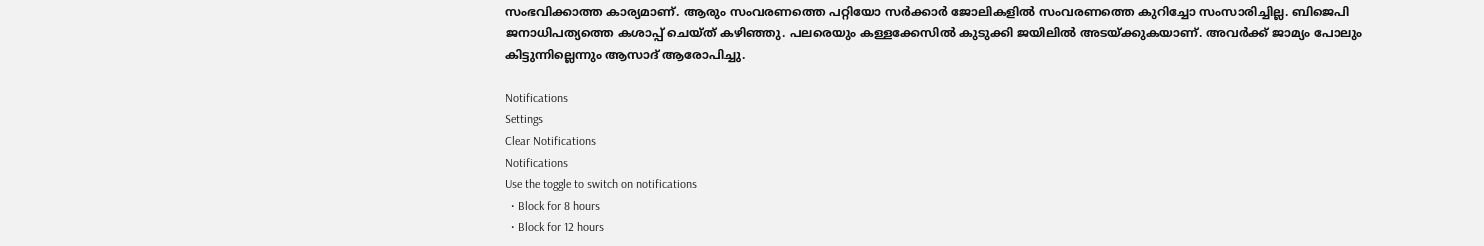സംഭവിക്കാത്ത കാര്യമാണ്. ആരും സംവരണത്തെ പറ്റിയോ സര്‍ക്കാര്‍ ജോലികളില്‍ സംവരണത്തെ കുറിച്ചോ സംസാരിച്ചില്ല. ബിജെപി ജനാധിപത്യത്തെ കശാപ്പ് ചെയ്ത് കഴിഞ്ഞു. പലരെയും കള്ളക്കേസില്‍ കുടുക്കി ജയിലില്‍ അടയ്ക്കുകയാണ്. അവര്‍ക്ക് ജാമ്യം പോലും കിട്ടുന്നില്ലെന്നും ആസാദ് ആരോപിച്ചു.

Notifications
Settings
Clear Notifications
Notifications
Use the toggle to switch on notifications
  • Block for 8 hours
  • Block for 12 hours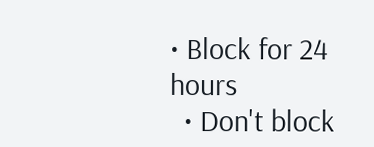• Block for 24 hours
  • Don't block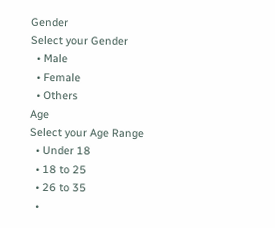Gender
Select your Gender
  • Male
  • Female
  • Others
Age
Select your Age Range
  • Under 18
  • 18 to 25
  • 26 to 35
  •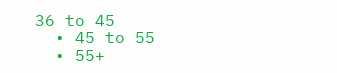36 to 45
  • 45 to 55
  • 55+